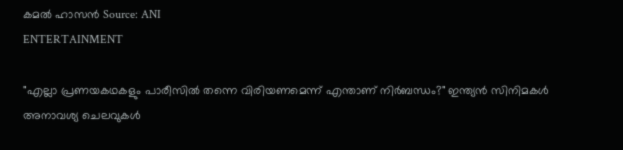കമൽ ഹാസൻ Source: ANI
ENTERTAINMENT

"എല്ലാ പ്രണയകഥകളും പാരീസിൽ തന്നെ വിരിയണമെന്ന് എന്താണ് നിർബന്ധം?" ഇന്ത്യൻ സിനിമകൾ അനാവശ്യ ചെലവുകൾ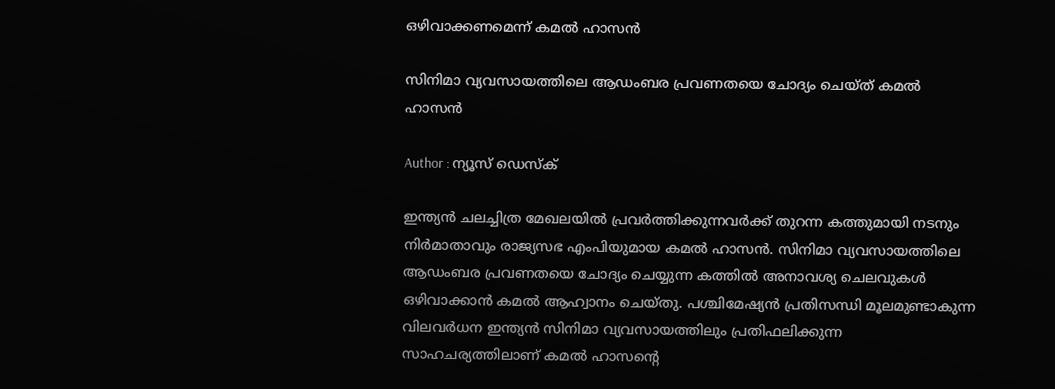ഒഴിവാക്കണമെന്ന് കമൽ ഹാസൻ

സിനിമാ വ്യവസായത്തിലെ ആഡംബര പ്രവണതയെ ചോദ്യം ചെയ്ത് കമൽ ഹാസൻ

Author : ന്യൂസ് ഡെസ്ക്

ഇന്ത്യൻ ചലച്ചിത്ര മേഖലയിൽ പ്രവർത്തിക്കുന്നവർക്ക് തുറന്ന കത്തുമായി നടനും നിർമാതാവും രാജ്യസഭ എംപിയുമായ കമൽ ഹാസൻ. സിനിമാ വ്യവസായത്തിലെ ആഡംബര പ്രവണതയെ ചോദ്യം ചെയ്യുന്ന കത്തിൽ അനാവശ്യ ചെലവുകൾ ഒഴിവാക്കാൻ കമൽ ആഹ്വാനം ചെയ്തു. പശ്ചിമേഷ്യൻ പ്രതിസന്ധി മൂലമുണ്ടാകുന്ന വിലവർധന ഇന്ത്യൻ സിനിമാ വ്യവസായത്തിലും പ്രതിഫലിക്കുന്ന സാഹചര്യത്തിലാണ് കമൽ ഹാസന്റെ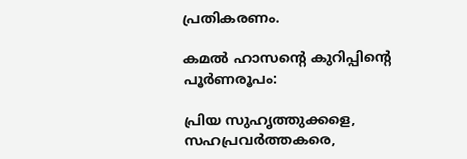പ്രതികരണം.

കമൽ ഹാസന്റെ കുറിപ്പിന്റെ പൂർണരൂപം:

പ്രിയ സുഹൃത്തുക്കളെ, സഹപ്രവർത്തകരെ,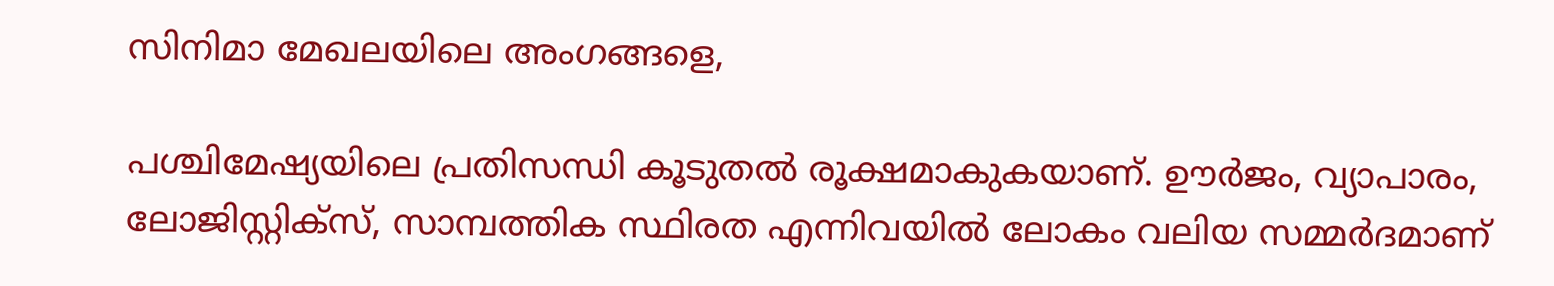സിനിമാ മേഖലയിലെ അംഗങ്ങളെ,

പശ്ചിമേഷ്യയിലെ പ്രതിസന്ധി കൂടുതൽ രൂക്ഷമാകുകയാണ്. ഊർജം, വ്യാപാരം, ലോജിസ്റ്റിക്സ്, സാമ്പത്തിക സ്ഥിരത എന്നിവയിൽ ലോകം വലിയ സമ്മർദമാണ്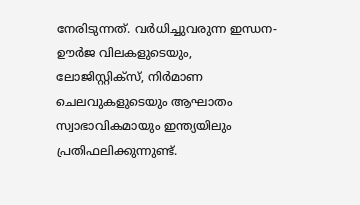നേരിടുന്നത്. വർധിച്ചുവരുന്ന ഇന്ധന-ഊർജ വിലകളുടെയും, ലോജിസ്റ്റിക്സ്, നിർമാണ ചെലവുകളുടെയും ആഘാതം സ്വാഭാവികമായും ഇന്ത്യയിലും പ്രതിഫലിക്കുന്നുണ്ട്.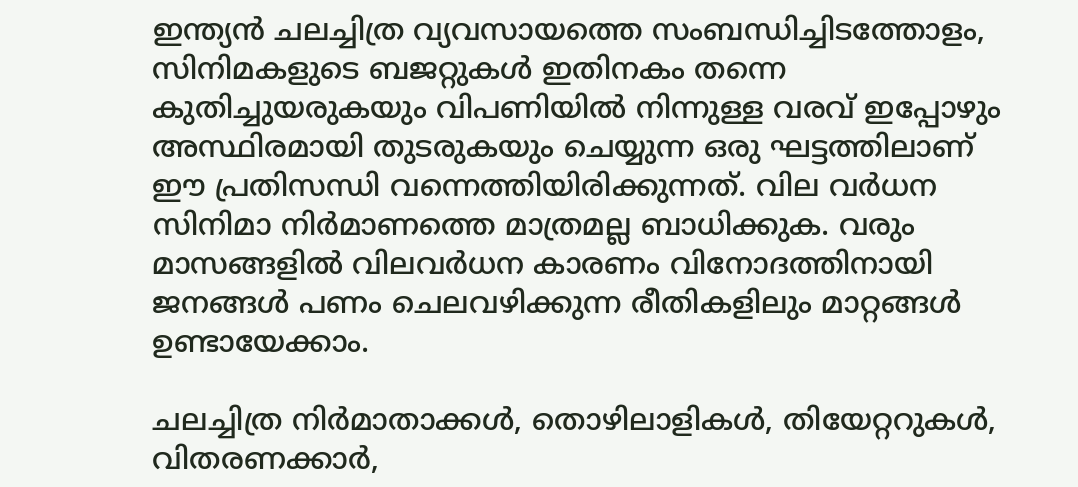ഇന്ത്യൻ ചലച്ചിത്ര വ്യവസായത്തെ സംബന്ധിച്ചിടത്തോളം, സിനിമകളുടെ ബജറ്റുകൾ ഇതിനകം തന്നെ കുതിച്ചുയരുകയും വിപണിയിൽ നിന്നുള്ള വരവ് ഇപ്പോഴും അസ്ഥിരമായി തുടരുകയും ചെയ്യുന്ന ഒരു ഘട്ടത്തിലാണ് ഈ പ്രതിസന്ധി വന്നെത്തിയിരിക്കുന്നത്. വില വർധന സിനിമാ നിർമാണത്തെ മാത്രമല്ല ബാധിക്കുക. വരും മാസങ്ങളിൽ വിലവർധന കാരണം വിനോദത്തിനായി ജനങ്ങൾ പണം ചെലവഴിക്കുന്ന രീതികളിലും മാറ്റങ്ങൾ ഉണ്ടായേക്കാം.

ചലച്ചിത്ര നിർമാതാക്കൾ, തൊഴിലാളികൾ, തിയേറ്ററുകൾ, വിതരണക്കാർ,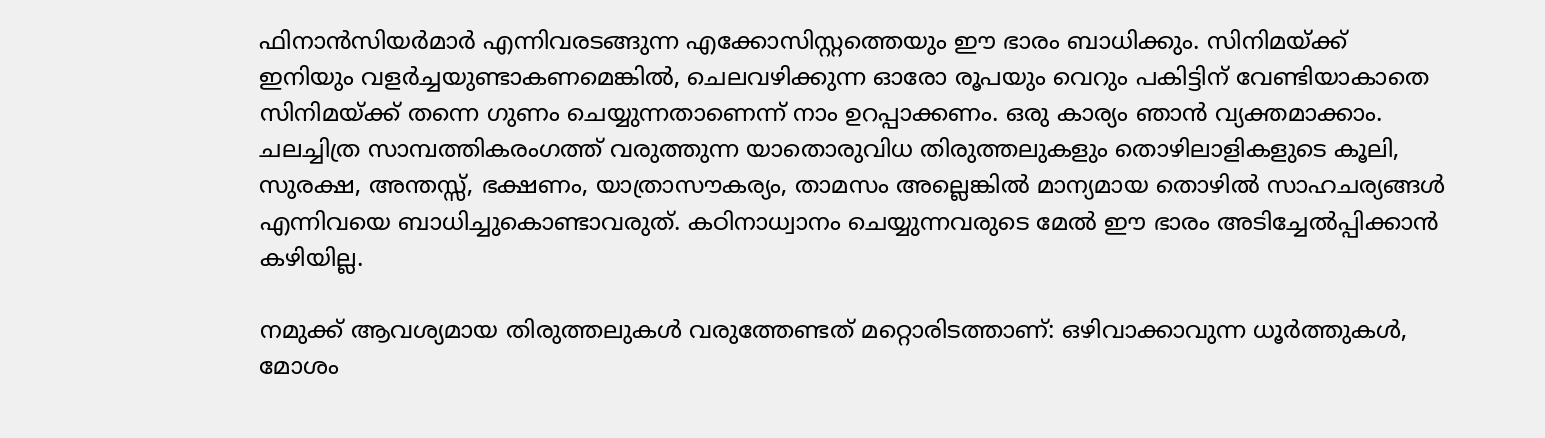ഫിനാൻസിയർമാർ എന്നിവരടങ്ങുന്ന എക്കോസിസ്റ്റത്തെയും ഈ ഭാരം ബാധിക്കും. സിനിമയ്ക്ക് ഇനിയും വളർച്ചയുണ്ടാകണമെങ്കിൽ, ചെലവഴിക്കുന്ന ഓരോ രൂപയും വെറും പകിട്ടിന് വേണ്ടിയാകാതെ സിനിമയ്ക്ക് തന്നെ ഗുണം ചെയ്യുന്നതാണെന്ന് നാം ഉറപ്പാക്കണം. ഒരു കാര്യം ഞാൻ വ്യക്തമാക്കാം. ചലച്ചിത്ര സാമ്പത്തികരംഗത്ത് വരുത്തുന്ന യാതൊരുവിധ തിരുത്തലുകളും തൊഴിലാളികളുടെ കൂലി, സുരക്ഷ, അന്തസ്സ്, ഭക്ഷണം, യാത്രാസൗകര്യം, താമസം അല്ലെങ്കിൽ മാന്യമായ തൊഴിൽ സാഹചര്യങ്ങൾ എന്നിവയെ ബാധിച്ചുകൊണ്ടാവരുത്. കഠിനാധ്വാനം ചെയ്യുന്നവരുടെ മേൽ ഈ ഭാരം അടിച്ചേൽപ്പിക്കാൻ കഴിയില്ല.

നമുക്ക് ആവശ്യമായ തിരുത്തലുകൾ വരുത്തേണ്ടത് മറ്റൊരിടത്താണ്: ഒഴിവാക്കാവുന്ന ധൂർത്തുകൾ, മോശം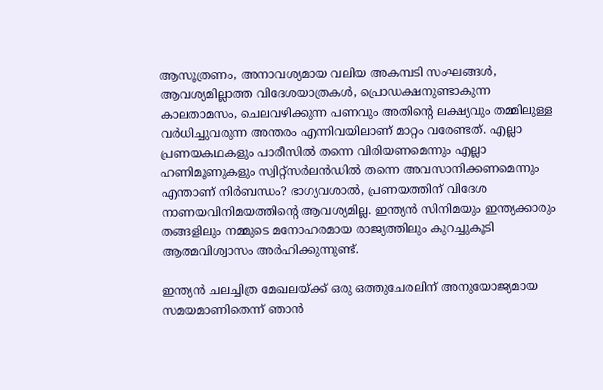ആസൂത്രണം, അനാവശ്യമായ വലിയ അകമ്പടി സംഘങ്ങൾ, ആവശ്യമില്ലാത്ത വിദേശയാത്രകൾ, പ്രൊഡക്ഷനുണ്ടാകുന്ന കാലതാമസം, ചെലവഴിക്കുന്ന പണവും അതിന്റെ ലക്ഷ്യവും തമ്മിലുള്ള വർധിച്ചുവരുന്ന അന്തരം എന്നിവയിലാണ് മാറ്റം വരേണ്ടത്. എല്ലാ പ്രണയകഥകളും പാരീസിൽ തന്നെ വിരിയണമെന്നും എല്ലാ ഹണിമൂണുകളും സ്വിറ്റ്സർലൻഡിൽ തന്നെ അവസാനിക്കണമെന്നും എന്താണ് നിർബന്ധം? ഭാഗ്യവശാൽ, പ്രണയത്തിന് വിദേശ നാണയവിനിമയത്തിന്റെ ആവശ്യമില്ല. ഇന്ത്യൻ സിനിമയും ഇന്ത്യക്കാരും തങ്ങളിലും നമ്മുടെ മനോഹരമായ രാജ്യത്തിലും കുറച്ചുകൂടി ആത്മവിശ്വാസം അർഹിക്കുന്നുണ്ട്.

ഇന്ത്യൻ ചലച്ചിത്ര മേഖലയ്ക്ക് ഒരു ഒത്തുചേരലിന് അനുയോജ്യമായ സമയമാണിതെന്ന് ഞാൻ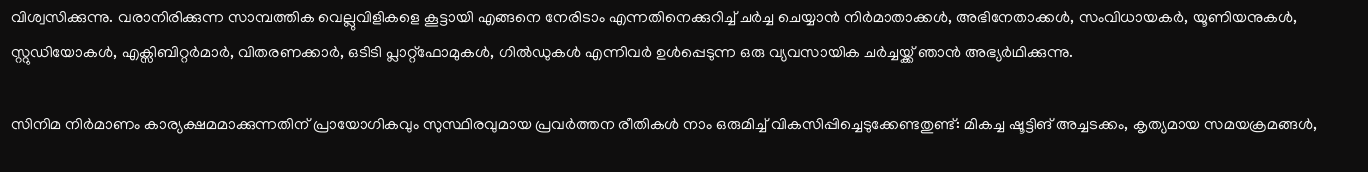വിശ്വസിക്കുന്നു. വരാനിരിക്കുന്ന സാമ്പത്തിക വെല്ലുവിളികളെ കൂട്ടായി എങ്ങനെ നേരിടാം എന്നതിനെക്കുറിച്ച് ചർച്ച ചെയ്യാൻ നിർമാതാക്കൾ, അഭിനേതാക്കൾ, സംവിധായകർ, യൂണിയനുകൾ, സ്റ്റുഡിയോകൾ, എക്സിബിറ്റർമാർ, വിതരണക്കാർ, ഒടിടി പ്ലാറ്റ്‌ഫോമുകൾ, ഗിൽഡുകൾ എന്നിവർ ഉൾപ്പെടുന്ന ഒരു വ്യവസായിക ചർച്ചയ്ക്ക് ഞാൻ അഭ്യർഥിക്കുന്നു.

സിനിമ നിർമാണം കാര്യക്ഷമമാക്കുന്നതിന് പ്രായോഗികവും സുസ്ഥിരവുമായ പ്രവർത്തന രീതികൾ നാം ഒരുമിച്ച് വികസിപ്പിച്ചെടുക്കേണ്ടതുണ്ട്: മികച്ച ഷൂട്ടിങ് അച്ചടക്കം, കൃത്യമായ സമയക്രമങ്ങൾ,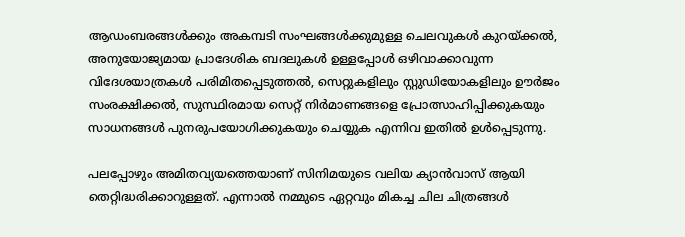ആഡംബരങ്ങൾക്കും അകമ്പടി സംഘങ്ങൾക്കുമുള്ള ചെലവുകൾ കുറയ്ക്കൽ, അനുയോജ്യമായ പ്രാദേശിക ബദലുകൾ ഉള്ളപ്പോൾ ഒഴിവാക്കാവുന്ന വിദേശയാത്രകൾ പരിമിതപ്പെടുത്തൽ, സെറ്റുകളിലും സ്റ്റുഡിയോകളിലും ഊർജം സംരക്ഷിക്കൽ, സുസ്ഥിരമായ സെറ്റ് നിർമാണങ്ങളെ പ്രോത്സാഹിപ്പിക്കുകയും സാധനങ്ങൾ പുനരുപയോഗിക്കുകയും ചെയ്യുക എന്നിവ ഇതിൽ ഉൾപ്പെടുന്നു.

പലപ്പോഴും അമിതവ്യയത്തെയാണ് സിനിമയുടെ വലിയ ക്യാൻവാസ് ആയി തെറ്റിദ്ധരിക്കാറുള്ളത്. എന്നാൽ നമ്മുടെ ഏറ്റവും മികച്ച ചില ചിത്രങ്ങൾ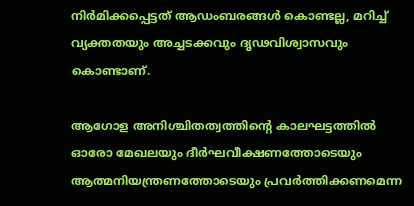നിർമിക്കപ്പെട്ടത് ആഡംബരങ്ങൾ കൊണ്ടല്ല, മറിച്ച് വ്യക്തതയും അച്ചടക്കവും ദൃഢവിശ്വാസവും കൊണ്ടാണ്.

ആഗോള അനിശ്ചിതത്വത്തിന്റെ കാലഘട്ടത്തിൽ ഓരോ മേഖലയും ദീർഘവീക്ഷണത്തോടെയും ആത്മനിയന്ത്രണത്തോടെയും പ്രവർത്തിക്കണമെന്ന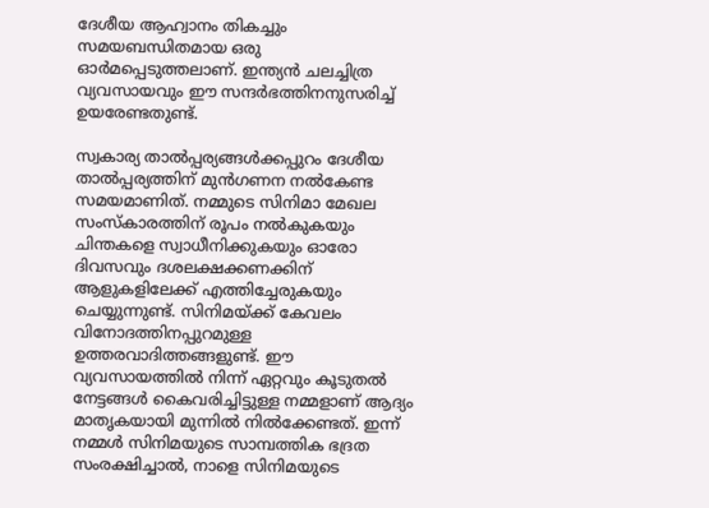ദേശീയ ആഹ്വാനം തികച്ചും സമയബന്ധിതമായ ഒരു ഓർമപ്പെടുത്തലാണ്. ഇന്ത്യൻ ചലച്ചിത്ര വ്യവസായവും ഈ സന്ദർഭത്തിനനുസരിച്ച് ഉയരേണ്ടതുണ്ട്.

സ്വകാര്യ താൽപ്പര്യങ്ങൾക്കപ്പുറം ദേശീയ താൽപ്പര്യത്തിന് മുൻഗണന നൽകേണ്ട സമയമാണിത്. നമ്മുടെ സിനിമാ മേഖല സംസ്‌കാരത്തിന് രൂപം നൽകുകയും ചിന്തകളെ സ്വാധീനിക്കുകയും ഓരോ ദിവസവും ദശലക്ഷക്കണക്കിന് ആളുകളിലേക്ക് എത്തിച്ചേരുകയും ചെയ്യുന്നുണ്ട്. സിനിമയ്ക്ക് കേവലം വിനോദത്തിനപ്പുറമുള്ള ഉത്തരവാദിത്തങ്ങളുണ്ട്. ഈ വ്യവസായത്തിൽ നിന്ന് ഏറ്റവും കൂടുതൽ നേട്ടങ്ങൾ കൈവരിച്ചിട്ടുള്ള നമ്മളാണ് ആദ്യം മാതൃകയായി മുന്നിൽ നിൽക്കേണ്ടത്. ഇന്ന് നമ്മൾ സിനിമയുടെ സാമ്പത്തിക ഭദ്രത സംരക്ഷിച്ചാൽ, നാളെ സിനിമയുടെ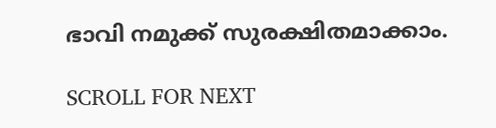ഭാവി നമുക്ക് സുരക്ഷിതമാക്കാം.

SCROLL FOR NEXT